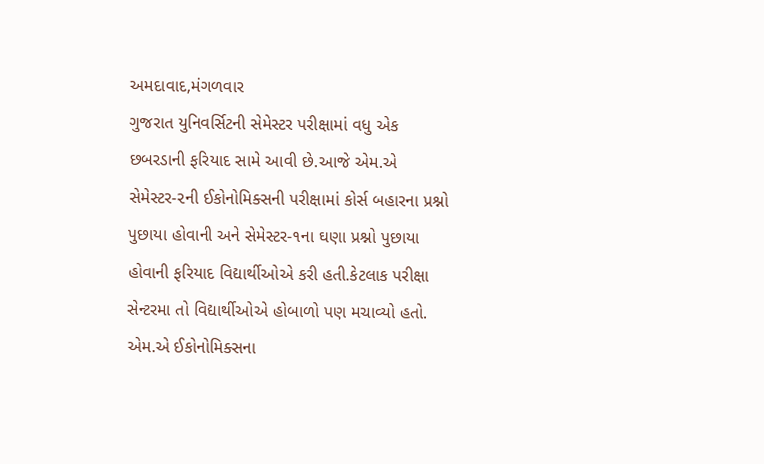અમદાવાદ,મંગળવાર
ગુજરાત યુનિવર્સિટની સેમેસ્ટર પરીક્ષામાં વધુ એક છબરડાની ફરિયાદ સામે આવી છે.આજે એમ.એ સેમેસ્ટર-૨ની ઈકોનોમિક્સની પરીક્ષામાં કોર્સ બહારના પ્રશ્નો પુછાયા હોવાની અને સેમેસ્ટર-૧ના ઘણા પ્રશ્નો પુછાયા હોવાની ફરિયાદ વિદ્યાર્થીઓએ કરી હતી.કેટલાક પરીક્ષા સેન્ટરમા તો વિદ્યાર્થીઓએ હોબાળો પણ મચાવ્યો હતો.
એમ.એ ઈકોનોમિક્સના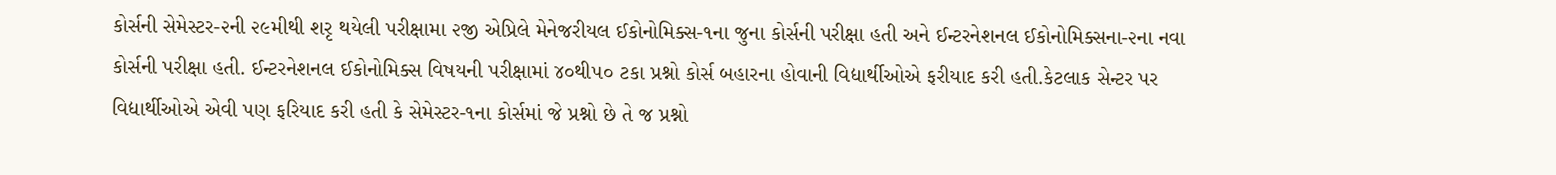કોર્સની સેમેસ્ટર-૨ની ૨૯મીથી શરૃ થયેલી પરીક્ષામા ૨જી એપ્રિલે મેનેજરીયલ ઈકોનોમિક્સ-૧ના જુના કોર્સની પરીક્ષા હતી અને ઈન્ટરનેશનલ ઈકોનોમિક્સના-૨ના નવા કોર્સની પરીક્ષા હતી. ઈન્ટરનેશનલ ઈકોનોમિક્સ વિષયની પરીક્ષામાં ૪૦થી૫૦ ટકા પ્રશ્નો કોર્સ બહારના હોવાની વિદ્યાર્થીઓએ ફરીયાદ કરી હતી.કેટલાક સેન્ટર પર વિદ્યાર્થીઓએ એવી પણ ફરિયાદ કરી હતી કે સેમેસ્ટર-૧ના કોર્સમાં જે પ્રશ્નો છે તે જ પ્રશ્નો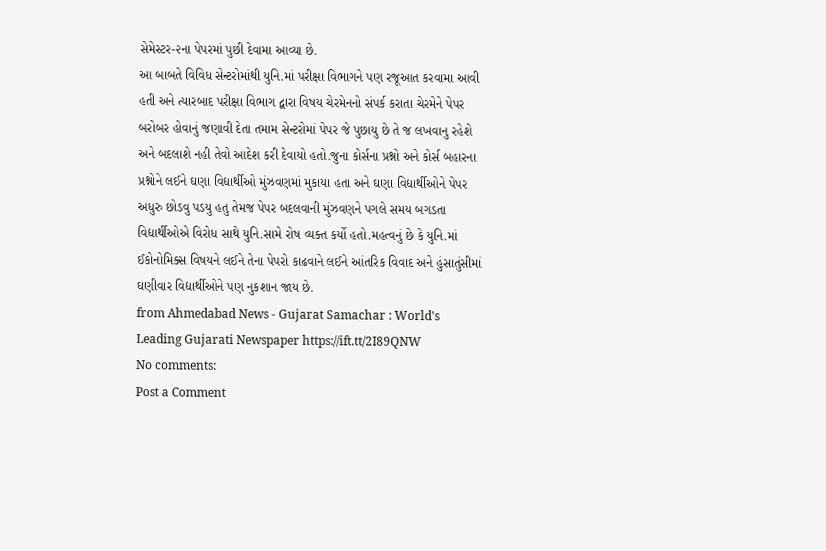સેમેસ્ટર-૨ના પેપરમાં પુછી દેવામા આવ્યા છે.
આ બાબતે વિવિધ સેન્ટરોમાંથી યુનિ.માં પરીક્ષા વિભાગને પણ રજૂઆત કરવામા આવી હતી અને ત્યારબાદ પરીક્ષા વિભાગ દ્વારા વિષય ચેરમેનનો સંપર્ક કરાતા ચેરમેને પેપર બરોબર હોવાનું જણાવી દેતા તમામ સેન્ટરોમાં પેપર જે પુછાયુ છે તે જ લખવાનુ રહેશે અને બદલાશે નહી તેવો આદેશ કરી દેવાયો હતો.જુના કોર્સના પ્રશ્નો અને કોર્સ બહારના પ્રશ્નોને લઈને ઘણા વિદ્યાર્થીઓ મુંઝવણમાં મુકાયા હતા અને ઘણા વિદ્યાર્થીઓને પેપર અધુરુ છોડવુ પડયુ હતુ તેમજ પેપર બદલવાની મુંઝવણને પગલે સમય બગડતા વિદ્યાર્થીઓએ વિરોધ સાથે યુનિ.સામે રોષ વ્યક્ત કર્યો હતો.મહત્વનું છે કે યુનિ.માં ઈકોનોમિક્સ વિષયને લઈને તેના પેપરો કાઢવાને લઈને આંતરિક વિવાદ અને હુંસાતુંસીમાં ઘણીવાર વિદ્યાર્થીઓને પણ નુકશાન જાય છે.
from Ahmedabad News - Gujarat Samachar : World's Leading Gujarati Newspaper https://ift.tt/2I89QNW
No comments:
Post a Comment